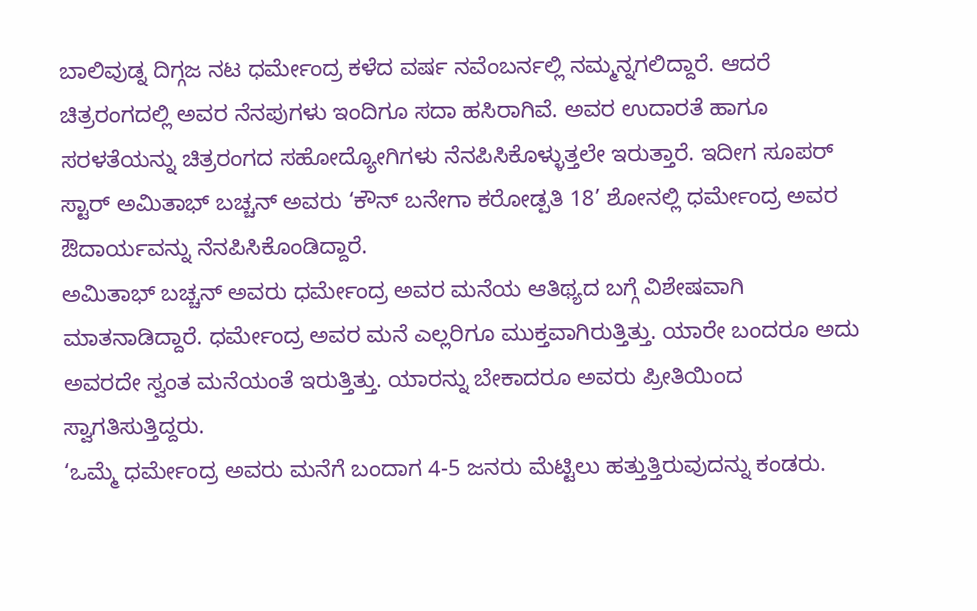ಬಾಲಿವುಡ್ನ ದಿಗ್ಗಜ ನಟ ಧರ್ಮೇಂದ್ರ ಕಳೆದ ವರ್ಷ ನವೆಂಬರ್ನಲ್ಲಿ ನಮ್ಮನ್ನಗಲಿದ್ದಾರೆ. ಆದರೆ ಚಿತ್ರರಂಗದಲ್ಲಿ ಅವರ ನೆನಪುಗಳು ಇಂದಿಗೂ ಸದಾ ಹಸಿರಾಗಿವೆ. ಅವರ ಉದಾರತೆ ಹಾಗೂ ಸರಳತೆಯನ್ನು ಚಿತ್ರರಂಗದ ಸಹೋದ್ಯೋಗಿಗಳು ನೆನಪಿಸಿಕೊಳ್ಳುತ್ತಲೇ ಇರುತ್ತಾರೆ. ಇದೀಗ ಸೂಪರ್ ಸ್ಟಾರ್ ಅಮಿತಾಭ್ ಬಚ್ಚನ್ ಅವರು ‘ಕೌನ್ ಬನೇಗಾ ಕರೋಡ್ಪತಿ 18’ ಶೋನಲ್ಲಿ ಧರ್ಮೇಂದ್ರ ಅವರ ಔದಾರ್ಯವನ್ನು ನೆನಪಿಸಿಕೊಂಡಿದ್ದಾರೆ.
ಅಮಿತಾಭ್ ಬಚ್ಚನ್ ಅವರು ಧರ್ಮೇಂದ್ರ ಅವರ ಮನೆಯ ಆತಿಥ್ಯದ ಬಗ್ಗೆ ವಿಶೇಷವಾಗಿ ಮಾತನಾಡಿದ್ದಾರೆ. ಧರ್ಮೇಂದ್ರ ಅವರ ಮನೆ ಎಲ್ಲರಿಗೂ ಮುಕ್ತವಾಗಿರುತ್ತಿತ್ತು. ಯಾರೇ ಬಂದರೂ ಅದು ಅವರದೇ ಸ್ವಂತ ಮನೆಯಂತೆ ಇರುತ್ತಿತ್ತು. ಯಾರನ್ನು ಬೇಕಾದರೂ ಅವರು ಪ್ರೀತಿಯಿಂದ ಸ್ವಾಗತಿಸುತ್ತಿದ್ದರು.
‘ಒಮ್ಮೆ ಧರ್ಮೇಂದ್ರ ಅವರು ಮನೆಗೆ ಬಂದಾಗ 4-5 ಜನರು ಮೆಟ್ಟಿಲು ಹತ್ತುತ್ತಿರುವುದನ್ನು ಕಂಡರು.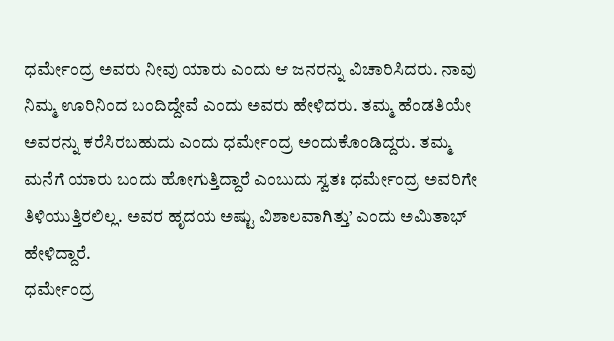ಧರ್ಮೇಂದ್ರ ಅವರು ನೀವು ಯಾರು ಎಂದು ಆ ಜನರನ್ನು ವಿಚಾರಿಸಿದರು. ನಾವು ನಿಮ್ಮ ಊರಿನಿಂದ ಬಂದಿದ್ದೇವೆ ಎಂದು ಅವರು ಹೇಳಿದರು. ತಮ್ಮ ಹೆಂಡತಿಯೇ ಅವರನ್ನು ಕರೆಸಿರಬಹುದು ಎಂದು ಧರ್ಮೇಂದ್ರ ಅಂದುಕೊಂಡಿದ್ದರು. ತಮ್ಮ ಮನೆಗೆ ಯಾರು ಬಂದು ಹೋಗುತ್ತಿದ್ದಾರೆ ಎಂಬುದು ಸ್ವತಃ ಧರ್ಮೇಂದ್ರ ಅವರಿಗೇ ತಿಳಿಯುತ್ತಿರಲಿಲ್ಲ. ಅವರ ಹೃದಯ ಅಷ್ಟು ವಿಶಾಲವಾಗಿತ್ತು’ ಎಂದು ಅಮಿತಾಭ್ ಹೇಳಿದ್ದಾರೆ.
ಧರ್ಮೇಂದ್ರ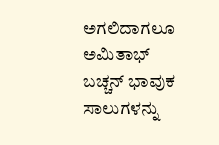ಅಗಲಿದಾಗಲೂ ಅಮಿತಾಭ್ ಬಚ್ಚನ್ ಭಾವುಕ ಸಾಲುಗಳನ್ನು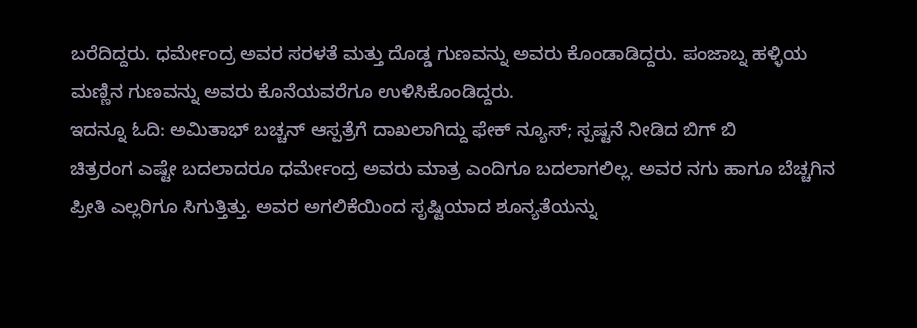ಬರೆದಿದ್ದರು. ಧರ್ಮೇಂದ್ರ ಅವರ ಸರಳತೆ ಮತ್ತು ದೊಡ್ಡ ಗುಣವನ್ನು ಅವರು ಕೊಂಡಾಡಿದ್ದರು. ಪಂಜಾಬ್ನ ಹಳ್ಳಿಯ ಮಣ್ಣಿನ ಗುಣವನ್ನು ಅವರು ಕೊನೆಯವರೆಗೂ ಉಳಿಸಿಕೊಂಡಿದ್ದರು.
ಇದನ್ನೂ ಓದಿ: ಅಮಿತಾಭ್ ಬಚ್ಚನ್ ಆಸ್ಪತ್ರೆಗೆ ದಾಖಲಾಗಿದ್ದು ಫೇಕ್ ನ್ಯೂಸ್; ಸ್ಪಷ್ಟನೆ ನೀಡಿದ ಬಿಗ್ ಬಿ
ಚಿತ್ರರಂಗ ಎಷ್ಟೇ ಬದಲಾದರೂ ಧರ್ಮೇಂದ್ರ ಅವರು ಮಾತ್ರ ಎಂದಿಗೂ ಬದಲಾಗಲಿಲ್ಲ. ಅವರ ನಗು ಹಾಗೂ ಬೆಚ್ಚಗಿನ ಪ್ರೀತಿ ಎಲ್ಲರಿಗೂ ಸಿಗುತ್ತಿತ್ತು. ಅವರ ಅಗಲಿಕೆಯಿಂದ ಸೃಷ್ಟಿಯಾದ ಶೂನ್ಯತೆಯನ್ನು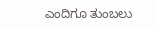ಎಂದಿಗೂ ತುಂಬಲು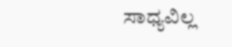ಸಾಧ್ಯವಿಲ್ಲ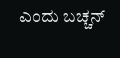ಎಂದು ಬಚ್ಚನ್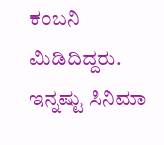ಕಂಬನಿ ಮಿಡಿದಿದ್ದರು.
ಇನ್ನಷ್ಟು ಸಿನಿಮಾ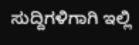ಸುದ್ದಿಗಳಿಗಾಗಿ ಇಲ್ಲಿ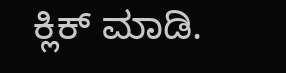ಕ್ಲಿಕ್ ಮಾಡಿ.